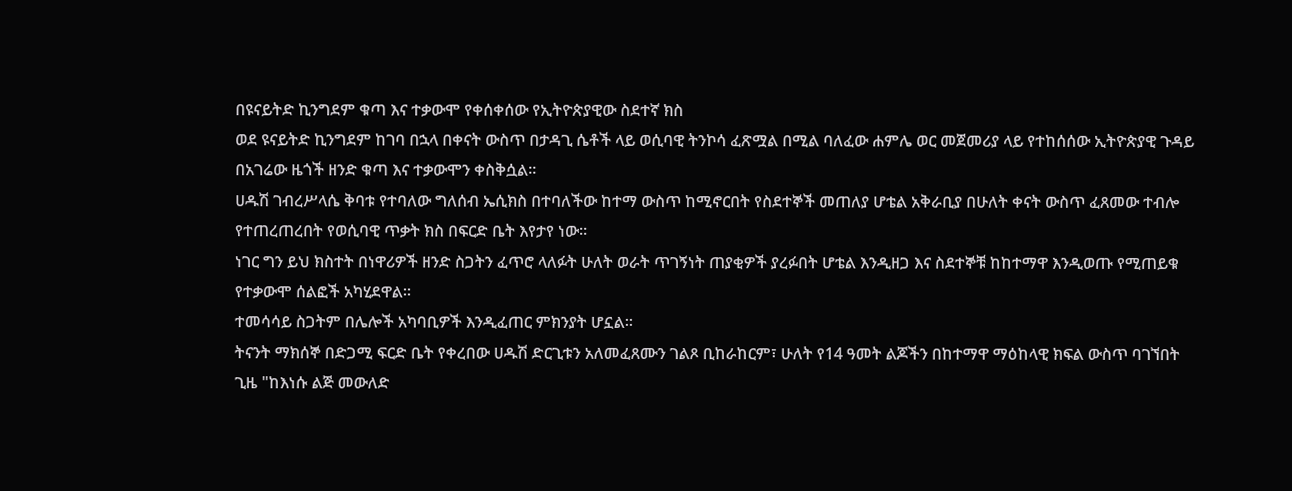በዩናይትድ ኪንግደም ቁጣ እና ተቃውሞ የቀሰቀሰው የኢትዮጵያዊው ስደተኛ ክስ
ወደ ዩናይትድ ኪንግደም ከገባ በኋላ በቀናት ውስጥ በታዳጊ ሴቶች ላይ ወሲባዊ ትንኮሳ ፈጽሟል በሚል ባለፈው ሐምሌ ወር መጀመሪያ ላይ የተከሰሰው ኢትዮጵያዊ ጉዳይ በአገሬው ዜጎች ዘንድ ቁጣ እና ተቃውሞን ቀስቅሷል።
ሀዱሽ ገብረሥላሴ ቅባቱ የተባለው ግለሰብ ኤሲክስ በተባለችው ከተማ ውስጥ ከሚኖርበት የስደተኞች መጠለያ ሆቴል አቅራቢያ በሁለት ቀናት ውስጥ ፈጸመው ተብሎ የተጠረጠረበት የወሲባዊ ጥቃት ክስ በፍርድ ቤት እየታየ ነው።
ነገር ግን ይህ ክስተት በነዋሪዎች ዘንድ ስጋትን ፈጥሮ ላለፉት ሁለት ወራት ጥገኝነት ጠያቂዎች ያረፉበት ሆቴል እንዲዘጋ እና ስደተኞቹ ከከተማዋ እንዲወጡ የሚጠይቁ የተቃውሞ ሰልፎች አካሂደዋል።
ተመሳሳይ ስጋትም በሌሎች አካባቢዎች እንዲፈጠር ምክንያት ሆኗል።
ትናንት ማክሰኞ በድጋሚ ፍርድ ቤት የቀረበው ሀዱሽ ድርጊቱን አለመፈጸሙን ገልጾ ቢከራከርም፣ ሁለት የ14 ዓመት ልጆችን በከተማዋ ማዕከላዊ ክፍል ውስጥ ባገኘበት ጊዜ "ከእነሱ ልጅ መውለድ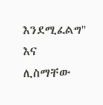እንደሚፈልግ" እና ሊስማቸው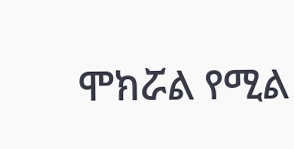ሞክሯል የሚል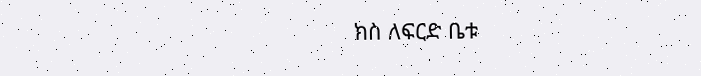ክስ ለፍርድ ቤቱ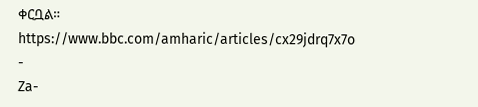ቀርቧል።
https://www.bbc.com/amharic/articles/cx29jdrq7x7o
-
Za-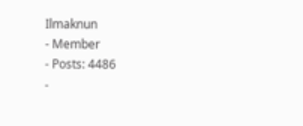Ilmaknun
- Member
- Posts: 4486
-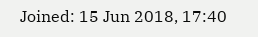Joined: 15 Jun 2018, 17:40